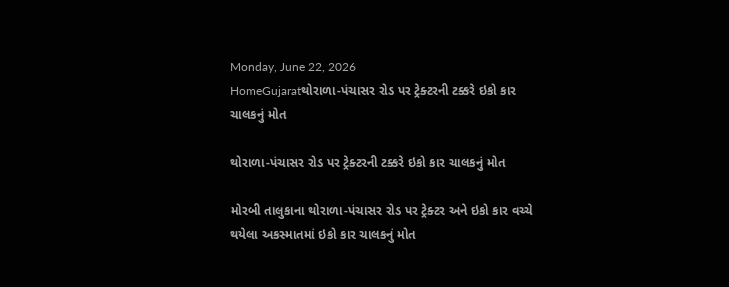Monday, June 22, 2026
HomeGujaratથોરાળા-પંચાસર રોડ પર ટ્રેક્ટરની ટક્કરે ઇકો કાર ચાલકનું મોત

થોરાળા-પંચાસર રોડ પર ટ્રેક્ટરની ટક્કરે ઇકો કાર ચાલકનું મોત

મોરબી તાલુકાના થોરાળા-પંચાસર રોડ પર ટ્રેક્ટર અને ઇકો કાર વચ્ચે થયેલા અકસ્માતમાં ઇકો કાર ચાલકનું મોત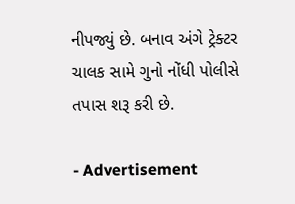નીપજ્યું છે. બનાવ અંગે ટ્રેક્ટર ચાલક સામે ગુનો નોંધી પોલીસે તપાસ શરૂ કરી છે.

- Advertisement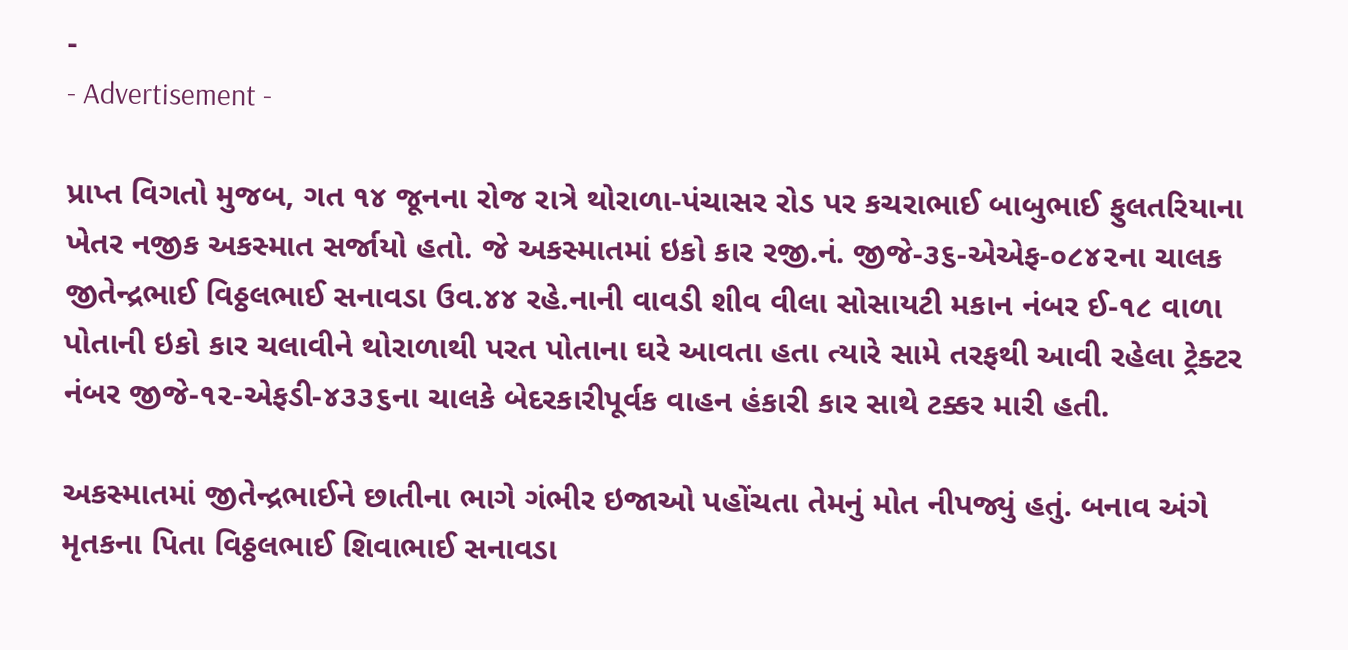-
- Advertisement -

પ્રાપ્ત વિગતો મુજબ, ગત ૧૪ જૂનના રોજ રાત્રે થોરાળા-પંચાસર રોડ પર કચરાભાઈ બાબુભાઈ ફુલતરિયાના ખેતર નજીક અકસ્માત સર્જાયો હતો. જે અકસ્માતમાં ઇકો કાર રજી.નં. જીજે-૩૬-એએફ-૦૮૪૨ના ચાલક જીતેન્દ્રભાઈ વિઠ્ઠલભાઈ સનાવડા ઉવ.૪૪ રહે.નાની વાવડી શીવ વીલા સોસાયટી મકાન નંબર ઈ-૧૮ વાળા પોતાની ઇકો કાર ચલાવીને થોરાળાથી પરત પોતાના ઘરે આવતા હતા ત્યારે સામે તરફથી આવી રહેલા ટ્રેક્ટર નંબર જીજે-૧૨-એફડી-૪૩૩૬ના ચાલકે બેદરકારીપૂર્વક વાહન હંકારી કાર સાથે ટક્કર મારી હતી.

અકસ્માતમાં જીતેન્દ્રભાઈને છાતીના ભાગે ગંભીર ઇજાઓ પહોંચતા તેમનું મોત નીપજ્યું હતું. બનાવ અંગે મૃતકના પિતા વિઠ્ઠલભાઈ શિવાભાઈ સનાવડા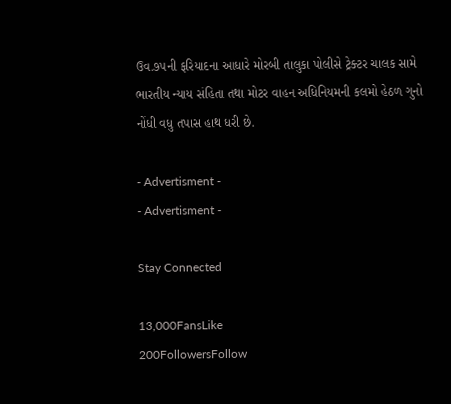ઉવ.૭૫ની ફરિયાદના આધારે મોરબી તાલુકા પોલીસે ટ્રેક્ટર ચાલક સામે ભારતીય ન્યાય સંહિતા તથા મોટર વાહન અધિનિયમની કલમો હેઠળ ગુનો નોંધી વધુ તપાસ હાથ ધરી છે.

- Advertisment -
- Advertisment -

Stay Connected

13,000FansLike
200FollowersFollow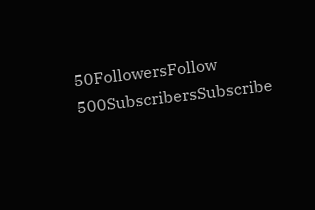50FollowersFollow
500SubscribersSubscribe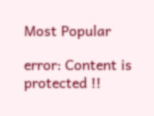Most Popular

error: Content is protected !!